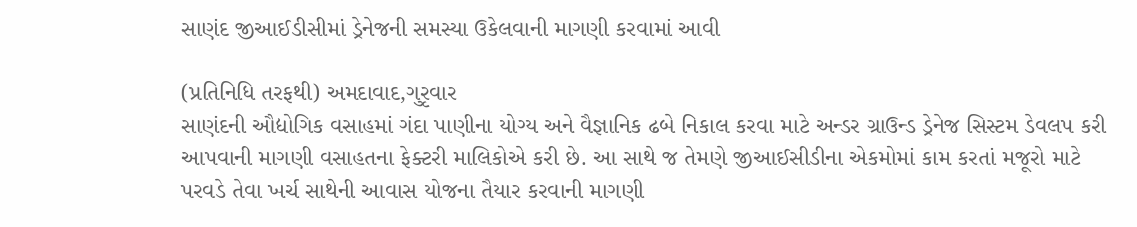સાણંદ જીઆઈડીસીમાં ડ્રેનેજની સમસ્યા ઉકેલવાની માગણી કરવામાં આવી

(પ્રતિનિધિ તરફથી) અમદાવાદ,ગુરૃવાર
સાણંદની ઔદ્યોગિક વસાહમાં ગંદા પાણીના યોગ્ય અને વૈજ્ઞાનિક ઢબે નિકાલ કરવા માટે અન્ડર ગ્રાઉન્ડ ડ્રેનેજ સિસ્ટમ ડેવલપ કરી આપવાની માગણી વસાહતના ફેક્ટરી માલિકોએ કરી છે. આ સાથે જ તેમણે જીઆઈસીડીના એકમોમાં કામ કરતાં મજૂરો માટે પરવડે તેવા ખર્ચ સાથેની આવાસ યોજના તૈયાર કરવાની માગણી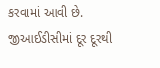કરવામાં આવી છે.
જીઆઈડીસીમાં દૂર દૂરથી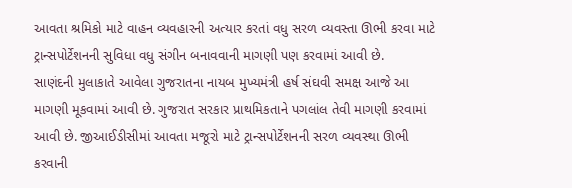આવતા શ્રમિકો માટે વાહન વ્યવહારની અત્યાર કરતાં વધુ સરળ વ્યવસ્તા ઊભી કરવા માટે ટ્રાન્સપોર્ટેશનની સુવિધા વધુ સંગીન બનાવવાની માગણી પણ કરવામાં આવી છે.
સાણંદની મુલાકાતે આવેલા ગુજરાતના નાયબ મુખ્યમંત્રી હર્ષ સંઘવી સમક્ષ આજે આ માગણી મૂકવામાં આવી છે. ગુજરાત સરકાર પ્રાથમિકતાને પગલાંલ તેવી માગણી કરવામાં આવી છે. જીઆઈડીસીમાં આવતા મજૂરો માટે ટ્રાન્સપોર્ટેશનની સરળ વ્યવસ્થા ઊભી કરવાની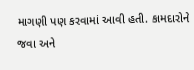માગણી પણ કરવામાં આવી હતી. કામદારોને જવા અને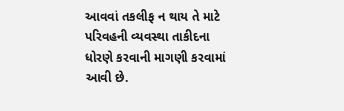આવવાં તકલીફ ન થાય તે માટે પરિવહની વ્યવસ્થા તાકીદના ધોરણે કરવાની માગણી કરવામાં આવી છે.